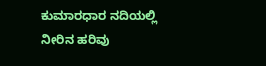ಕುಮಾರಧಾರ ನದಿಯಲ್ಲಿ ನೀರಿನ ಹರಿವು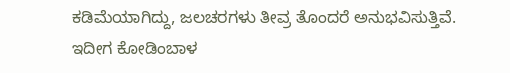ಕಡಿಮೆಯಾಗಿದ್ದು, ಜಲಚರಗಳು ತೀವ್ರ ತೊಂದರೆ ಅನುಭವಿಸುತ್ತಿವೆ. ಇದೀಗ ಕೋಡಿಂಬಾಳ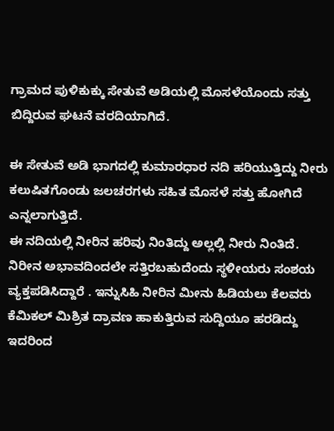ಗ್ರಾಮದ ಪುಳಿಕುಕ್ಕು ಸೇತುವೆ ಅಡಿಯಲ್ಲಿ ಮೊಸಳೆಯೊಂದು ಸತ್ತು ಬಿದ್ದಿರುವ ಘಟನೆ ವರದಿಯಾಗಿದೆ.

ಈ ಸೇತುವೆ ಅಡಿ ಭಾಗದಲ್ಲಿ ಕುಮಾರಧಾರ ನದಿ ಹರಿಯುತ್ತಿದ್ದು ನೀರು ಕಲುಷಿತಗೊಂಡು ಜಲಚರಗಳು ಸಹಿತ ಮೊಸಳೆ ಸತ್ತು ಹೋಗಿದೆ ಎನ್ನಲಾಗುತ್ತಿದೆ.
ಈ ನದಿಯಲ್ಲಿ ನೀರಿನ ಹರಿವು ನಿಂತಿದ್ದು ಅಲ್ಲಲ್ಲಿ ನೀರು ನಿಂತಿದೆ. ನಿರೀನ ಅಭಾವದಿಂದಲೇ ಸತ್ತಿರಬಹುದೆಂದು ಸ್ಥಳೀಯರು ಸಂಶಯ ವ್ಯಕ್ತಪಡಿಸಿದ್ದಾರೆ . ಇನ್ನುಸಿಹಿ ನೀರಿನ ಮೀನು ಹಿಡಿಯಲು ಕೆಲವರು ಕೆಮಿಕಲ್ ಮಿಶ್ರಿತ ದ್ರಾವಣ ಹಾಕುತ್ತಿರುವ ಸುದ್ದಿಯೂ ಹರಡಿದ್ದು ಇದರಿಂದ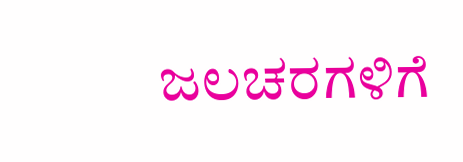ಜಲಚರಗಳಿಗೆ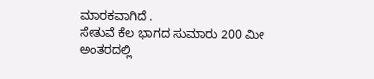ಮಾರಕವಾಗಿದೆ .
ಸೇತುವೆ ಕೆಲ ಭಾಗದ ಸುಮಾರು 200 ಮೀ ಅಂತರದಲ್ಲಿ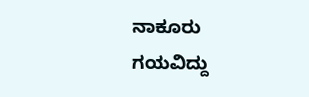ನಾಕೂರು ಗಯವಿದ್ದು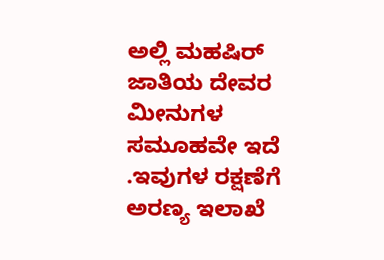ಅಲ್ಲಿ ಮಹಷಿರ್ ಜಾತಿಯ ದೇವರ ಮೀನುಗಳ ಸಮೂಹವೇ ಇದೆ .ಇವುಗಳ ರಕ್ಷಣೆಗೆ ಅರಣ್ಯ ಇಲಾಖೆ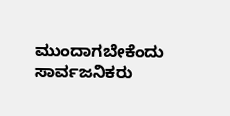ಮುಂದಾಗಬೇಕೆಂದು ಸಾರ್ವಜನಿಕರು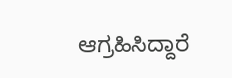ಆಗ್ರಹಿಸಿದ್ದಾರೆ